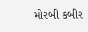મોરબી કબીર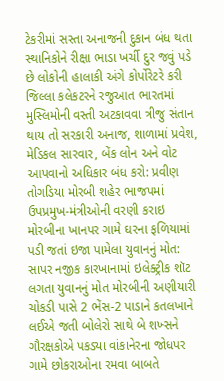ટેકરીમાં સસ્તા અનાજની દુકાન બંધ થતા સ્થાનિકોને રીક્ષા ભાડા ખર્ચી દુર જવું પડે છે લોકોની હાલાકી અંગે કોર્પોરેટરે કરી જિલ્લા કલેકટરને રજુઆત ભારતમાં મુસ્લિમોની વસ્તી અટકાવવા ત્રીજુ સંતાન થાય તો સરકારી અનાજ, શાળામાં પ્રવેશ, મેડિકલ સારવાર, બેંક લોન અને વોટ આપવાનો અધિકાર બંધ કરો: પ્રવીણ તોગડિયા મોરબી શહેર ભાજપમાં ઉપપ્રમુખ-મંત્રીઓની વરણી કરાઇ મોરબીના ખાનપર ગામે ઘરના ફળિયામાં પડી જતાં ઇજા પામેલા યુવાનનું મોત: સાપર નજીક કારખાનામાં ઇલેક્ટ્રીક શૉટ લગતા યુવાનનું મોત મોરબીની અણીયારી ચોકડી પાસે 2 ભેંસ-2 પાડાને કતલખાને લઈએ જતી બોલેરો સાથે બે શખ્સને ગૌરક્ષકોએ પકડ્યા વાંકાનેરના જોધપર ગામે છોકરાઓના રમવા બાબતે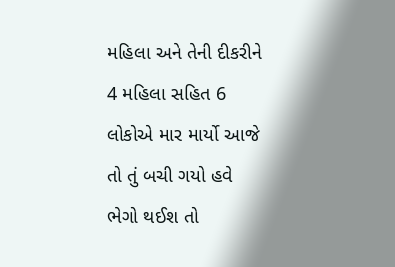મહિલા અને તેની દીકરીને 4 મહિલા સહિત 6 લોકોએ માર માર્યો આજે તો તું બચી ગયો હવે ભેગો થઈશ તો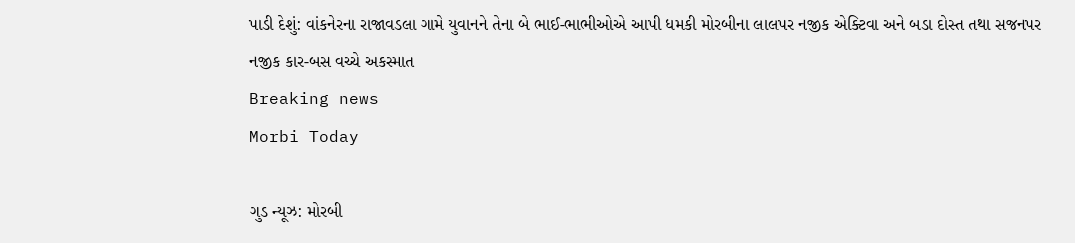પાડી દેશું: વાંકનેરના રાજાવડલા ગામે યુવાનને તેના બે ભાઈ-ભાભીઓએ આપી ધમકી મોરબીના લાલપર નજીક એક્ટિવા અને બડા દોસ્ત તથા સજનપર નજીક કાર-બસ વચ્ચે અકસ્માત
Breaking news
Morbi Today

ગુડ ન્યૂઝ: મોરબી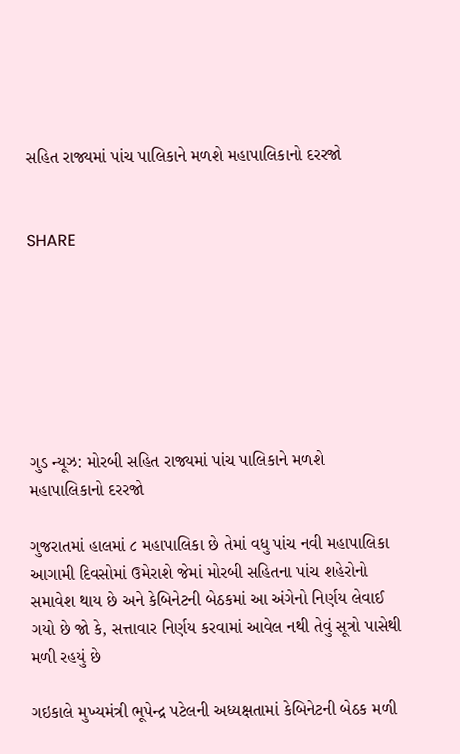સહિત રાજ્યમાં પાંચ પાલિકાને મળશે મહાપાલિકાનો દરરજો


SHARE







ગુડ ન્યૂઝ: મોરબી સહિત રાજ્યમાં પાંચ પાલિકાને મળશે મહાપાલિકાનો દરરજો

ગુજરાતમાં હાલમાં ૮ મહાપાલિકા છે તેમાં વધુ પાંચ નવી મહાપાલિકા આગામી દિવસોમાં ઉમેરાશે જેમાં મોરબી સહિતના પાંચ શહેરોનો સમાવેશ થાય છે અને કેબિનેટની બેઠકમાં આ અંગેનો નિર્ણય લેવાઈ ગયો છે જો કે, સત્તાવાર નિર્ણય કરવામાં આવેલ નથી તેવું સૂત્રો પાસેથી મળી રહયું છે

ગઇકાલે મુખ્યમંત્રી ભૂપેન્દ્ર પટેલની અધ્યક્ષતામાં કેબિનેટની બેઠક મળી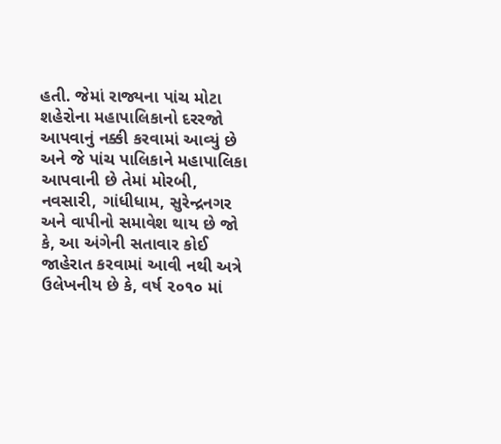હતી. જેમાં રાજ્યના પાંચ મોટા શહેરોના મહાપાલિકાનો દરરજો આપવાનું નક્કી કરવામાં આવ્યું છે અને જે પાંચ પાલિકાને મહાપાલિકા આપવાની છે તેમાં મોરબી, નવસારી, ગાંધીધામ, સુરેન્દ્રનગર અને વાપીનો સમાવેશ થાય છે જો કે, આ અંગેની સતાવાર કોઈ જાહેરાત કરવામાં આવી નથી અત્રે ઉલેખનીય છે કે, વર્ષ ૨૦૧૦ માં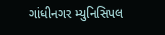ગાંધીનગર મ્યુનિસિપલ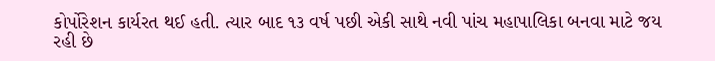કોર્પોરેશન કાર્યરત થઈ હતી. ત્યાર બાદ ૧૩ વર્ષ પછી એકી સાથે નવી પાંચ મહાપાલિકા બનવા માટે જય રહી છે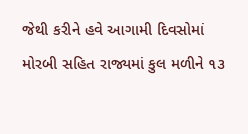જેથી કરીને હવે આગામી દિવસોમાં મોરબી સહિત રાજ્યમાં કુલ મળીને ૧૩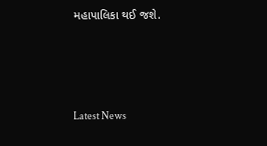મહાપાલિકા થઈ જશે.






Latest News